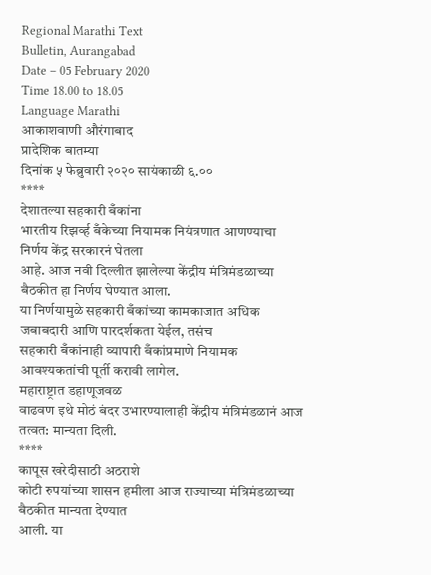Regional Marathi Text
Bulletin, Aurangabad
Date – 05 February 2020
Time 18.00 to 18.05
Language Marathi
आकाशवाणी औरंगाबाद
प्रादेशिक बातम्या
दिनांक ५ फेब्रुवारी २०२० सायंकाळी ६.००
****
देशातल्या सहकारी बँकांना
भारतीय रिझर्व्ह बँकेच्या नियामक नियंत्रणात आणण्याचा निर्णय केंद्र सरकारनं घेतला
आहे. आज नवी दिल्लीत झालेल्या केंद्रीय मंत्रिमंडळाच्या बैठकीत हा निर्णय घेण्यात आला.
या निर्णयामुळे सहकारी बँकांच्या कामकाजात अधिक जबाबदारी आणि पारदर्शकता येईल, तसंच
सहकारी बँकांनाही व्यापारी बँकांप्रमाणे नियामक आवश्यकतांची पूर्ती करावी लागेल.
महाराष्ट्रात डहाणूजवळ
वाढवण इथे मोठं बंदर उभारण्यालाही केंद्रीय मंत्रिमंडळानं आज तत्वत: मान्यता दिली.
****
कापूस खरेदीसाठी अठराशे
कोटी रुपयांच्या शासन हमीला आज राज्याच्या मंत्रिमंडळाच्या बैठकीत मान्यता देण्यात
आली. या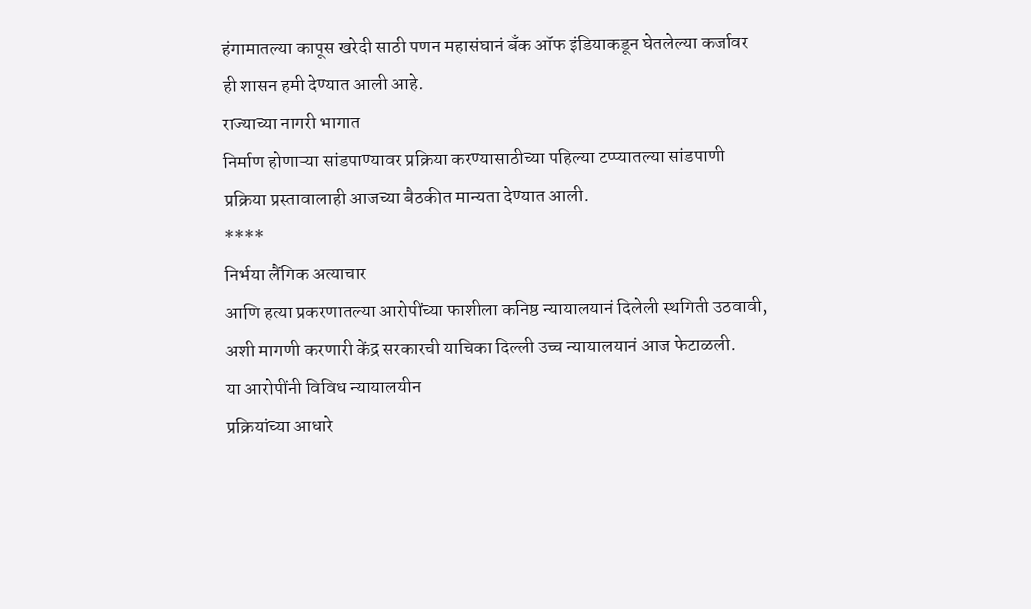हंगामातल्या कापूस खरेदी साठी पणन महासंघानं बँक ऑफ इंडियाकडून घेतलेल्या कर्जावर
ही शासन हमी देण्यात आली आहे.
राज्याच्या नागरी भागात
निर्माण होणाऱ्या सांडपाण्यावर प्रक्रिया करण्यासाठीच्या पहिल्या टप्प्यातल्या सांडपाणी
प्रक्रिया प्रस्तावालाही आजच्या बैठकीत मान्यता देण्यात आली.
****
निर्भया लैंगिक अत्याचार
आणि हत्या प्रकरणातल्या आरोपींच्या फाशीला कनिष्ठ न्यायालयानं दिलेली स्थगिती उठवावी,
अशी मागणी करणारी केंद्र सरकारची याचिका दिल्ली उच्च न्यायालयानं आज फेटाळली.
या आरोपींनी विविध न्यायालयीन
प्रक्रियांच्या आधारे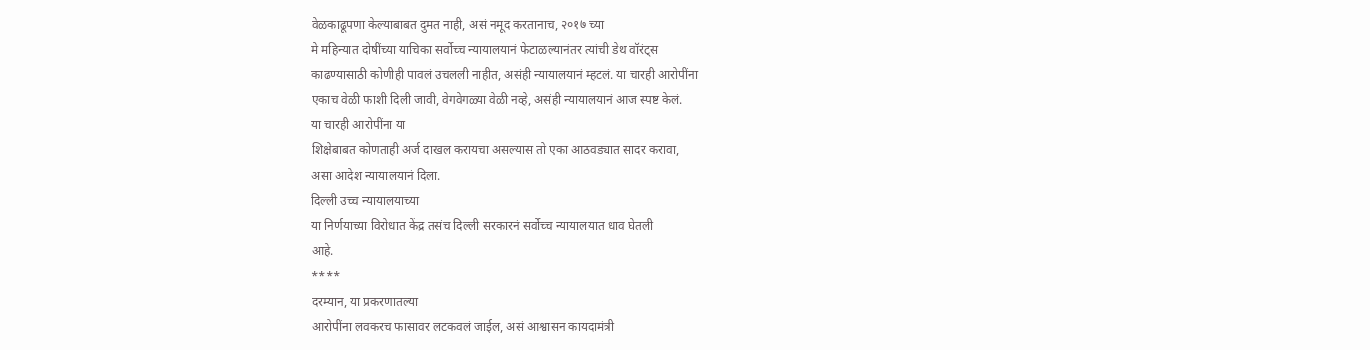वेळकाढूपणा केल्याबाबत दुमत नाही, असं नमूद करतानाच, २०१७ च्या
मे महिन्यात दोषींच्या याचिका सर्वोच्च न्यायालयानं फेटाळल्यानंतर त्यांची डेथ वॉरंट्स
काढण्यासाठी कोणीही पावलं उचलली नाहीत, असंही न्यायालयानं म्हटलं. या चारही आरोपींना
एकाच वेळी फाशी दिली जावी, वेगवेगळ्या वेळी नव्हे, असंही न्यायालयानं आज स्पष्ट केलं.
या चारही आरोपींना या
शिक्षेबाबत कोणताही अर्ज दाखल करायचा असल्यास तो एका आठवड्यात सादर करावा,
असा आदेश न्यायालयानं दिला.
दिल्ली उच्च न्यायालयाच्या
या निर्णयाच्या विरोधात केंद्र तसंच दिल्ली सरकारनं सर्वोच्च न्यायालयात धाव घेतली
आहे.
****
दरम्यान, या प्रकरणातल्या
आरोपींना लवकरच फासावर लटकवलं जाईल, असं आश्वासन कायदामंत्री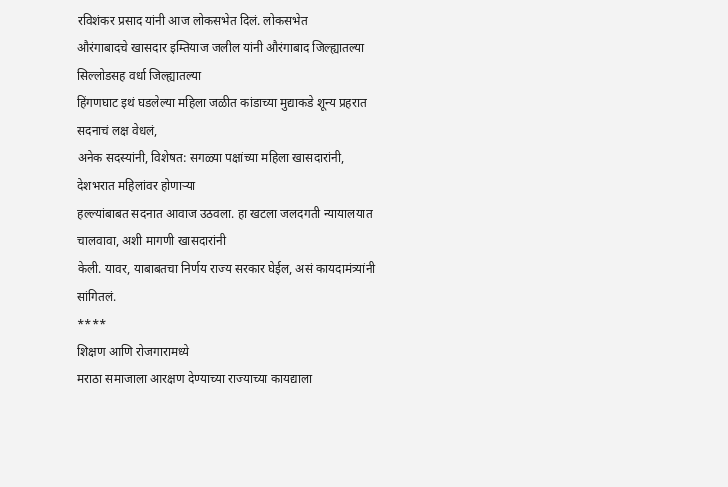रविशंकर प्रसाद यांनी आज लोकसभेत दिलं. लोकसभेत
औरंगाबादचे खासदार इम्तियाज जलील यांनी औरंगाबाद जिल्ह्यातल्या सिल्लोडसह वर्धा जिल्ह्यातल्या
हिंगणघाट इथं घडलेल्या महिला जळीत कांडाच्या मुद्याकडे शून्य प्रहरात सदनाचं लक्ष वेधलं,
अनेक सदस्यांनी, विशेषत: सगळ्या पक्षांच्या महिला खासदारांनी, देशभरात महिलांवर होणाऱ्या
हल्ल्यांबाबत सदनात आवाज उठवला. हा खटला जलदगती न्यायालयात चालवावा, अशी मागणी खासदारांनी
केली. यावर, याबाबतचा निर्णय राज्य सरकार घेईल, असं कायदामंत्र्यांनी सांगितलं.
****
शिक्षण आणि रोजगारामध्ये
मराठा समाजाला आरक्षण देण्याच्या राज्याच्या कायद्याला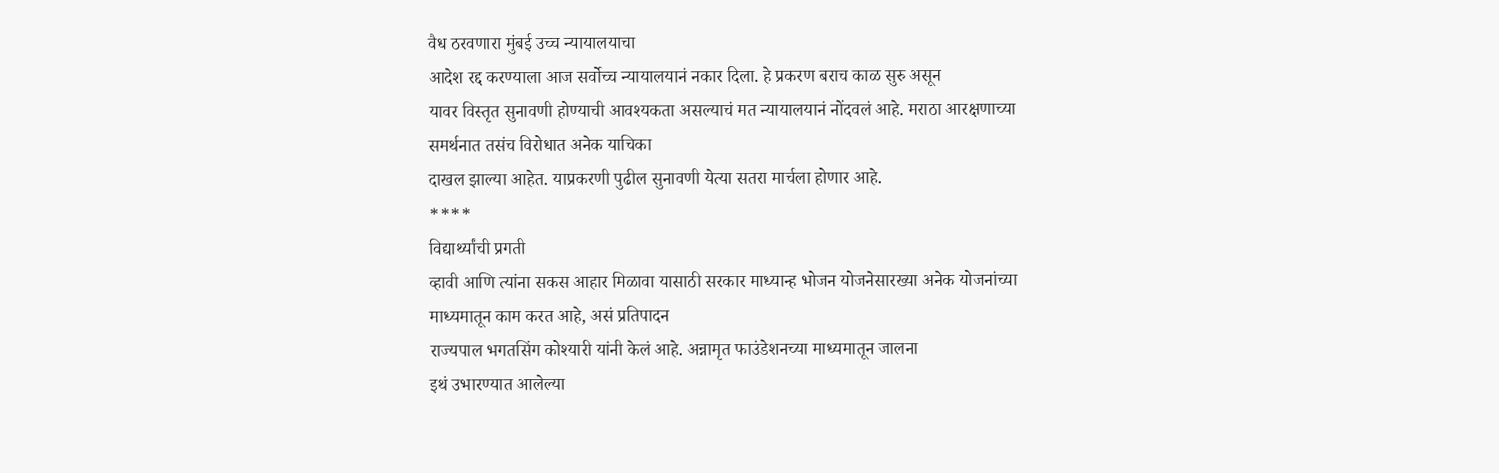वैध ठरवणारा मुंबई उच्च न्यायालयाचा
आदेश रद्द करण्याला आज सर्वोच्च न्यायालयानं नकार दिला. हे प्रकरण बराच काळ सुरु असून
यावर विस्तृत सुनावणी होण्याची आवश्यकता असल्याचं मत न्यायालयानं नोंदवलं आहे. मराठा आरक्षणाच्या
समर्थनात तसंच विरोधात अनेक याचिका
दाखल झाल्या आहेत. याप्रकरणी पुढील सुनावणी येत्या सतरा मार्चला होणार आहे.
****
विद्यार्थ्यांची प्रगती
व्हावी आणि त्यांना सकस आहार मिळावा यासाठी सरकार माध्यान्ह भोजन योजनेसारख्या अनेक योजनांच्या माध्यमातून काम करत आहे, असं प्रतिपादन
राज्यपाल भगतसिंग कोश्यारी यांनी केलं आहे. अन्नामृत फाउंडेशनच्या माध्यमातून जालना
इथं उभारण्यात आलेल्या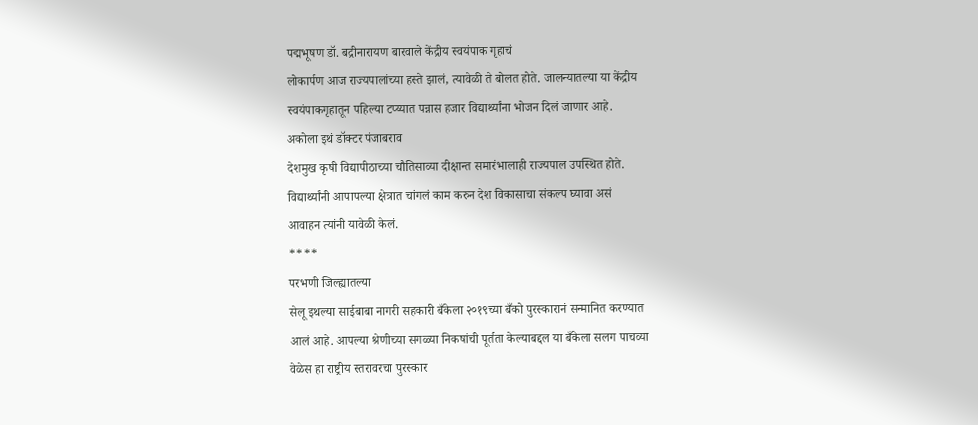पद्मभूषण डॉ. बद्रीनारायण बारवाले केंद्रीय स्वयंपाक गृहाचं
लोकार्पण आज राज्यपालांच्या हस्ते झालं, त्यावेळी ते बोलत होते. जालन्यातल्या या केंद्रीय
स्वयंपाकगृहातून पहिल्या टप्य्यात पन्नास हजार विद्यार्थ्यांना भोजन दिलं जाणार आहे.
अकोला इथं डॉक्टर पंजाबराव
देशमुख कृषी विद्यापीठाच्या चौतिसाव्या दीक्षान्त समारंभालाही राज्यपाल उपस्थित होते.
विद्यार्थ्यांनी आपापल्या क्षेत्रात चांगलं काम करुन देश विकासाचा संकल्प घ्यावा असं
आवाहन त्यांनी यावेळी केलं.
****
परभणी जिल्ह्यातल्या
सेलू इथल्या साईबाबा नागरी सहकारी बँकेला २०१९च्या बँको पुरस्कारानं सन्मानित करण्यात
आलं आहे. आपल्या श्रेणीच्या सगळ्या निकषांची पूर्तता केल्याबद्दल या बँकेला सलग पाचव्या
वेळेस हा राष्ट्रीय स्तरावरचा पुरस्कार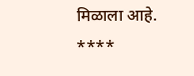मिळाला आहे.
****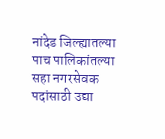नांदेड जिल्ह्यातल्या
पाच पालिकांतल्या सहा नगरसेवक पदांसाठी उद्या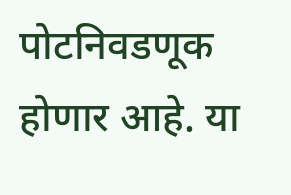पोटनिवडणूक होणार आहे. या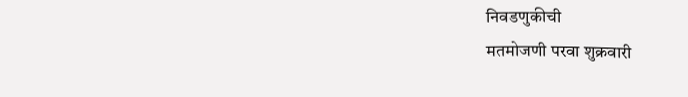निवडणुकीची
मतमोजणी परवा शुक्रवारी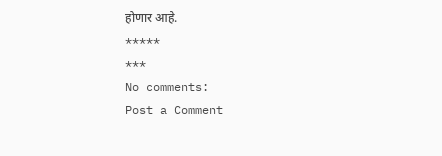होणार आहे.
*****
***
No comments:
Post a Comment